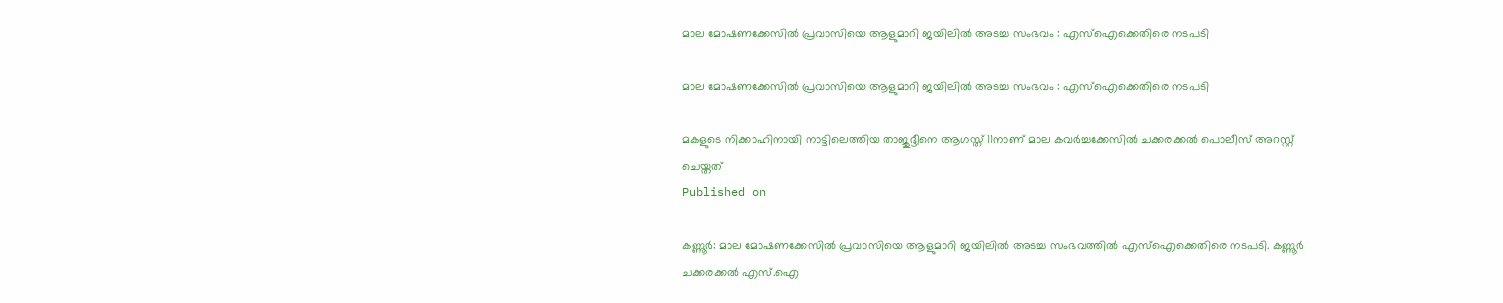മാല മോഷണക്കേസില്‍ പ്രവാസിയെ ആളുമാറി ജയിലില്‍ അടച്ച സംഭവം : എസ്‌ഐക്കെതിരെ നടപടി

മാല മോഷണക്കേസില്‍ പ്രവാസിയെ ആളുമാറി ജയിലില്‍ അടച്ച സംഭവം : എസ്‌ഐക്കെതിരെ നടപടി

മകളുടെ നിക്കാഹിനായി നാട്ടിലെത്തിയ താജുദ്ദീനെ ആഗസ്ത് 11നാണ് മാല കവര്‍ച്ചക്കേസില്‍ ചക്കരക്കല്‍ പൊലീസ് അറസ്റ്റ് ചെയ്തത്
Published on

കണ്ണൂര്‍: മാല മോഷണക്കേസില്‍ പ്രവാസിയെ ആളുമാറി ജയിലില്‍ അടച്ച സംഭവത്തില്‍ എസ്‌ഐക്കെതിരെ നടപടി. കണ്ണൂര്‍ ചക്കരക്കല്‍ എസ്.ഐ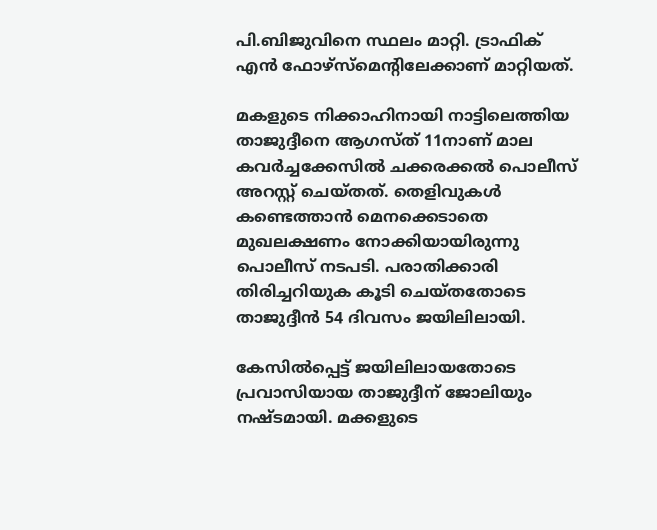പി.ബിജുവിനെ സ്ഥലം മാറ്റി. ട്രാഫിക് എന്‍ ഫോഴ്‌സ്‌മെന്റിലേക്കാണ് മാറ്റിയത്.

മകളുടെ നിക്കാഹിനായി നാട്ടിലെത്തിയ താജുദ്ദീനെ ആഗസ്ത് 11നാണ് മാല കവര്‍ച്ചക്കേസില്‍ ചക്കരക്കല്‍ പൊലീസ് അറസ്റ്റ് ചെയ്തത്. തെളിവുകള്‍ കണ്ടെത്താന്‍ മെനക്കെടാതെ മുഖലക്ഷണം നോക്കിയായിരുന്നു പൊലീസ് നടപടി. പരാതിക്കാരി തിരിച്ചറിയുക കൂടി ചെയ്തതോടെ താജുദ്ദീന്‍ 54 ദിവസം ജയിലിലായി.

കേസില്‍പ്പെട്ട് ജയിലിലായതോടെ പ്രവാസിയായ താജുദ്ദീന് ജോലിയും നഷ്ടമായി. മക്കളുടെ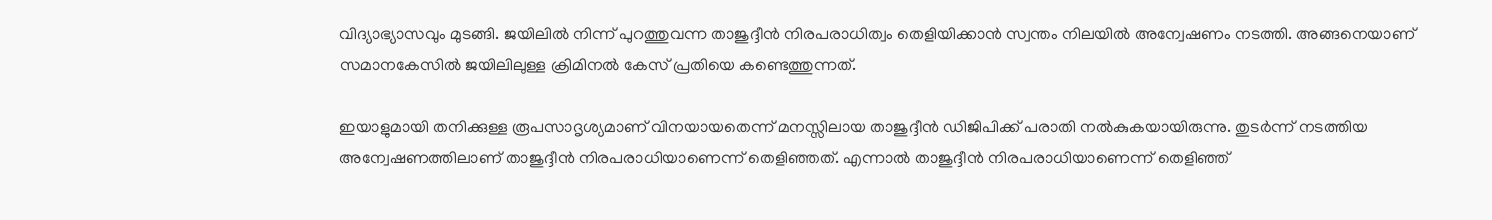വിദ്യാഭ്യാസവും മുടങ്ങി. ജയിലില്‍ നിന്ന് പുറത്തുവന്ന താജുദ്ദീന്‍ നിരപരാധിത്വം തെളിയിക്കാന്‍ സ്വന്തം നിലയില്‍ അന്വേഷണം നടത്തി. അങ്ങനെയാണ് സമാനകേസില്‍ ജയിലിലുള്ള ക്രിമിനല്‍ കേസ് പ്രതിയെ കണ്ടെത്തുന്നത്.

ഇയാളുമായി തനിക്കുള്ള രൂപസാദൃശ്യമാണ് വിനയായതെന്ന് മനസ്സിലായ താജുദ്ദീന്‍ ഡിജിപിക്ക് പരാതി നല്‍കുകയായിരുന്നു. തുടര്‍ന്ന് നടത്തിയ അന്വേഷണത്തിലാണ് താജുദ്ദീന്‍ നിരപരാധിയാണെന്ന് തെളിഞ്ഞത്. എന്നാല്‍ താജുദ്ദീന്‍ നിരപരാധിയാണെന്ന് തെളിഞ്ഞ്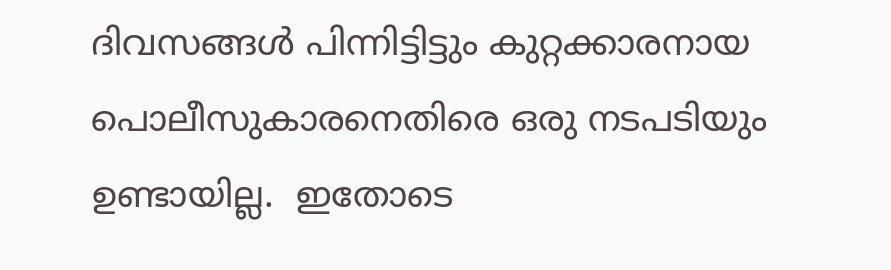ദിവസങ്ങള്‍ പിന്നിട്ടിട്ടും കുറ്റക്കാരനായ പൊലീസുകാരനെതിരെ ഒരു നടപടിയും ഉണ്ടായില്ല.  ഇതോടെ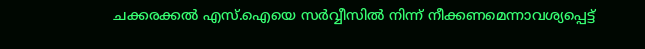ചക്കരക്കല്‍ എസ്.ഐയെ സര്‍വ്വീസില്‍ നിന്ന് നീക്കണമെന്നാവശ്യപ്പെട്ട്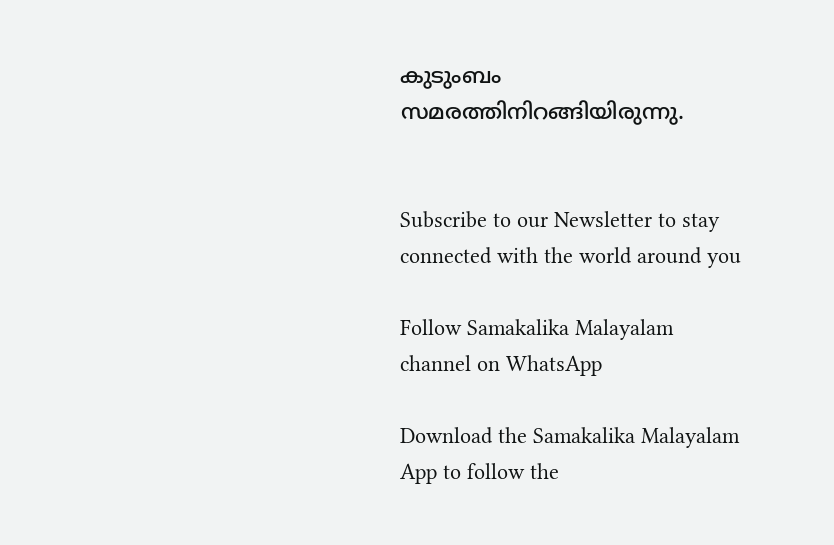കുടുംബം സമരത്തിനിറങ്ങിയിരുന്നു.


Subscribe to our Newsletter to stay connected with the world around you

Follow Samakalika Malayalam channel on WhatsApp

Download the Samakalika Malayalam App to follow the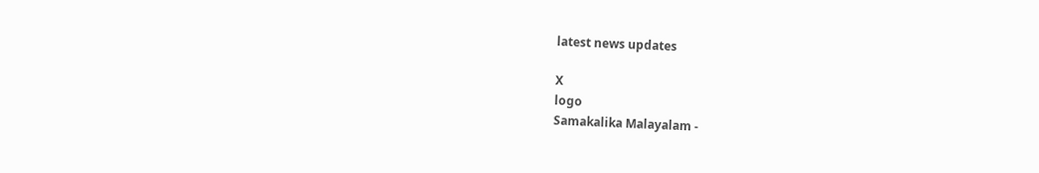latest news updates

X
logo
Samakalika Malayalam -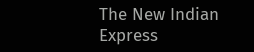The New Indian Express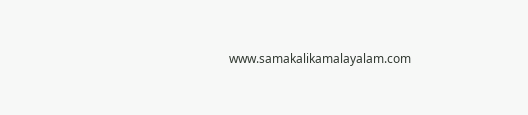www.samakalikamalayalam.com